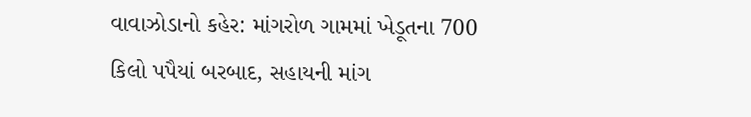વાવાઝોડાનો કહેર: માંગરોળ ગામમાં ખેડૂતના 700 કિલો પપૈયાં બરબાદ, સહાયની માંગ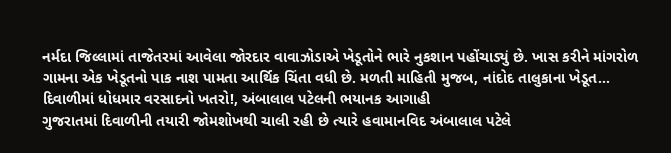નર્મદા જિલ્લામાં તાજેતરમાં આવેલા જોરદાર વાવાઝોડાએ ખેડૂતોને ભારે નુકશાન પહોંચાડ્યું છે. ખાસ કરીને માંગરોળ ગામના એક ખેડૂતનો પાક નાશ પામતા આર્થિક ચિંતા વધી છે. મળતી માહિતી મુજબ, નાંદોદ તાલુકાના ખેડૂત…
દિવાળીમાં ધોધમાર વરસાદનો ખતરો!, અંબાલાલ પટેલની ભયાનક આગાહી
ગુજરાતમાં દિવાળીની તયારી જોમશોખથી ચાલી રહી છે ત્યારે હવામાનવિદ અંબાલાલ પટેલે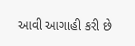આવી આગાહી કરી છે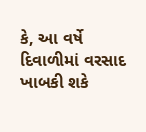કે, આ વર્ષે દિવાળીમાં વરસાદ ખાબકી શકે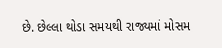છે. છેલ્લા થોડા સમયથી રાજ્યમાં મોસમ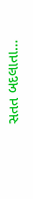સતત બદલાતા…